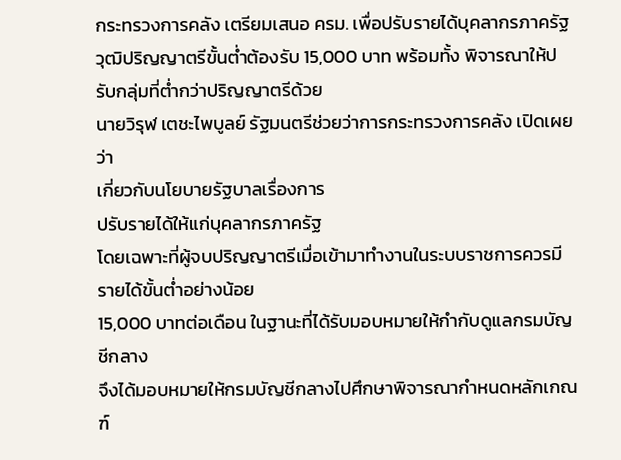กระทรวงการคลัง เตรียมเสนอ ครม. เพื่อปรับรายได้บุคลากรภาครัฐ วุฒิปริญญาตรีขั้นต่ำต้องรับ 15,000 บาท พร้อมทั้ง พิจารณาให้ปรับกลุ่มที่ต่ำกว่าปริญญาตรีด้วย
นายวิรุฬ เตชะไพบูลย์ รัฐมนตรีช่วยว่าการกระทรวงการคลัง เปิดเผยว่า
เกี่ยวกับนโยบายรัฐบาลเรื่องการ
ปรับรายได้ให้แก่บุคลากรภาครัฐ
โดยเฉพาะที่ผู้จบปริญญาตรีเมื่อเข้ามาทำงานในระบบราชการควรมีรายได้ขั้นต่ำอย่างน้อย
15,000 บาทต่อเดือน ในฐานะที่ได้รับมอบหมายให้กำกับดูแลกรมบัญชีกลาง
จึงได้มอบหมายให้กรมบัญชีกลางไปศึกษาพิจารณากำหนดหลักเกณฑ์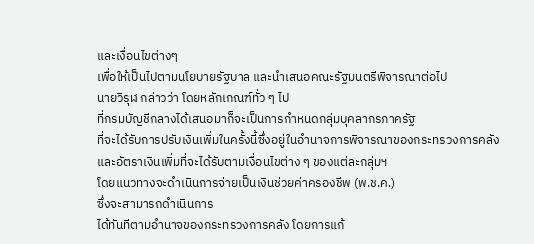และเงื่อนไขต่างๆ
เพื่อให้เป็นไปตามนโยบายรัฐบาล และนำเสนอคณะรัฐมนตรีพิจารณาต่อไป
นายวิรุฬ กล่าวว่า โดยหลักเกณฑ์ทั่ว ๆ ไป
ที่กรมบัญชีกลางได้เสนอมาก็จะเป็นการกำหนดกลุ่มบุคลากรภาครัฐ
ที่จะได้รับการปรับเงินเพิ่มในครั้งนี้ซึ่งอยู่ในอำนาจการพิจารณาของกระทรวงการคลัง
และอัตราเงินเพิ่มที่จะได้รับตามเงื่อนไขต่าง ๆ ของแต่ละกลุ่มฯ
โดยแนวทางจะดำเนินการจ่ายเป็นเงินช่วยค่าครองชีพ (พ.ช.ค.)
ซึ่งจะสามารถดำเนินการ
ได้ทันทีตามอำนาจของกระทรวงการคลัง โดยการแก้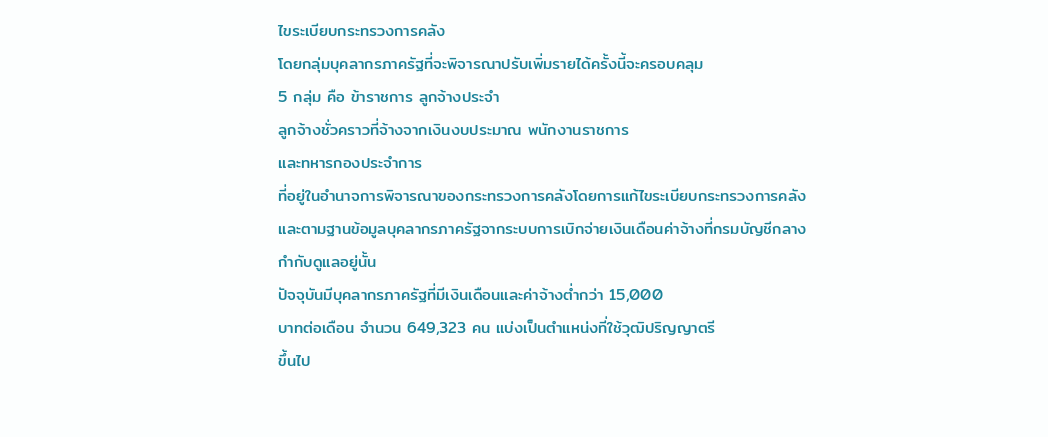ไขระเบียบกระทรวงการคลัง
โดยกลุ่มบุคลากรภาครัฐที่จะพิจารณาปรับเพิ่มรายได้ครั้งนี้จะครอบคลุม
5 กลุ่ม คือ ข้าราชการ ลูกจ้างประจำ
ลูกจ้างชั่วคราวที่จ้างจากเงินงบประมาณ พนักงานราชการ
และทหารกองประจำการ
ที่อยู่ในอำนาจการพิจารณาของกระทรวงการคลังโดยการแก้ไขระเบียบกระทรวงการคลัง
และตามฐานข้อมูลบุคลากรภาครัฐจากระบบการเบิกจ่ายเงินเดือนค่าจ้างที่กรมบัญชีกลางกำกับดูแลอยู่นั้น
ปัจจุบันมีบุคลากรภาครัฐที่มีเงินเดือนและค่าจ้างต่ำกว่า 15,000
บาทต่อเดือน จำนวน 649,323 คน แบ่งเป็นตำแหน่งที่ใช้วุฒิปริญญาตรี
ขึ้นไป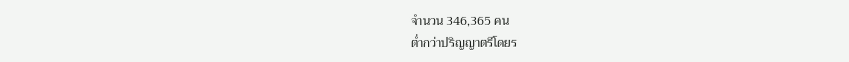จำนวน 346,365 คน
ต่ำกว่าปริญญาตรีโดยร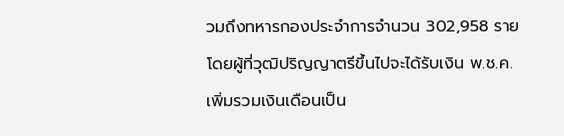วมถึงทหารกองประจำการจำนวน 302,958 ราย
โดยผู้ที่วุฒิปริญญาตรีขึ้นไปจะได้รับเงิน พ.ช.ค.
เพิ่มรวมเงินเดือนเป็น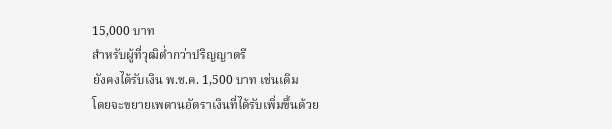15,000 บาท
สำหรับผู้ที่วุฒิต่ำกว่าปริญญาตรี
ยังคงได้รับเงิน พ.ช.ค. 1,500 บาท เช่นเดิม
โดยจะขยายเพดานอัตราเงินที่ได้รับเพิ่มขึ้นด้วย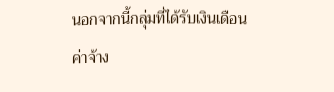นอกจากนี้กลุ่มที่ได้รับเงินเดือนค่าจ้าง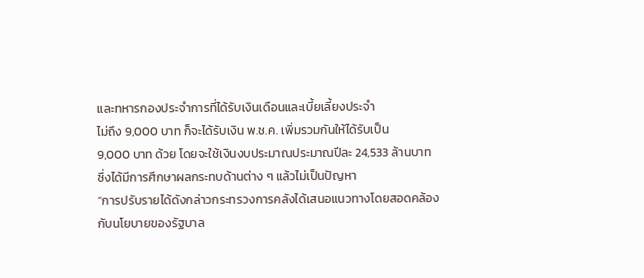และทหารกองประจำการที่ได้รับเงินเดือนและเบี้ยเลี้ยงประจำ
ไม่ถึง 9,000 บาท ก็จะได้รับเงิน พ.ช.ค. เพิ่มรวมกันให้ได้รับเป็น
9,000 บาท ด้วย โดยจะใช้เงินงบประมาณประมาณปีละ 24,533 ล้านบาท
ซึ่งได้มีการศึกษาผลกระทบด้านต่าง ๆ แล้วไม่เป็นปัญหา
“การปรับรายได้ดังกล่าวกระทรวงการคลังได้เสนอแนวทางโดยสอดคล้องกับนโยบายของรัฐบาล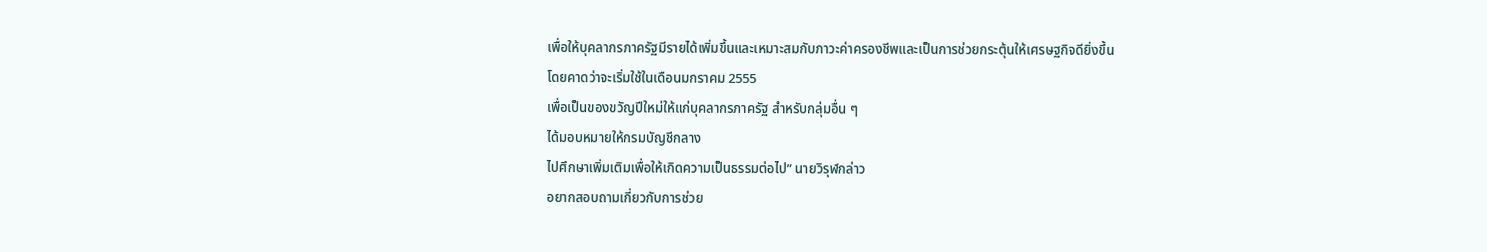เพื่อให้บุคลากรภาครัฐมีรายได้เพิ่มขึ้นและเหมาะสมกับภาวะค่าครองชีพและเป็นการช่วยกระตุ้นให้เศรษฐกิจดียิ่งขึ้น
โดยคาดว่าจะเริ่มใช้ในเดือนมกราคม 2555
เพื่อเป็นของขวัญปีใหม่ให้แก่บุคลากรภาครัฐ สำหรับกลุ่มอื่น ๆ
ได้มอบหมายให้กรมบัญชีกลาง
ไปศึกษาเพิ่มเติมเพื่อให้เกิดความเป็นธรรมต่อไป” นายวิรุฬกล่าว
อยากสอบถามเกี่ยวกับการช่วย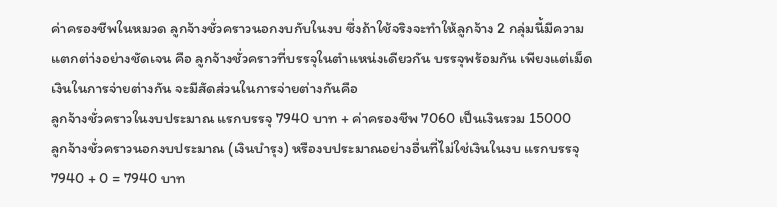ค่าครองชีพในหมวด ลูกจ้างชั่วคราวนอกงบกับในงบ ซึ่งถ้าใช้จริงจะทำให้ลูกจ้าง 2 กลุ่มนี้มีความแตกต่า่งอย่างชัดเจน คือ ลูกจ้างชั่วคราวที่บรรจุในตำแหน่งเดียวกัน บรรจุพร้อมกัน เพียงแต่เม็ดเงินในการจ่ายต่างกัน จะมีสัดส่วนในการจ่ายต่างกันคือ
ลูกจ้างชั่วคราวในงบประมาณ แรกบรรจุ 7940 บาท + ค่าครองชีพ 7060 เป็นเงินรวม 15000
ลูกจ้างชั่วคราวนอกงบประมาณ (เงินบำรุง) หรืองบประมาณอย่างอื่นที่ไม่ใช่เงินในงบ แรกบรรจุ 7940 + 0 = 7940 บาท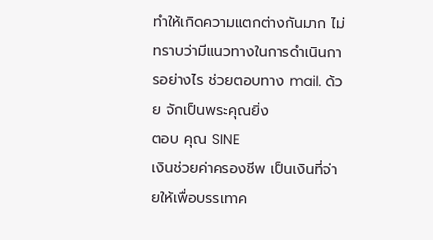ทำให้เกิดความแตกต่างกันมาก ไม่ทราบว่ามีแนวทางในการดำเนินการอย่างไร ช่วยตอบทาง mail. ด้วย จักเป็นพระคุณยิ่ง
ตอบ คุณ SINE
เงินช่วยค่าครองชีพ เป็นเงินที่จ่ายให้เพื่อบรรเทาค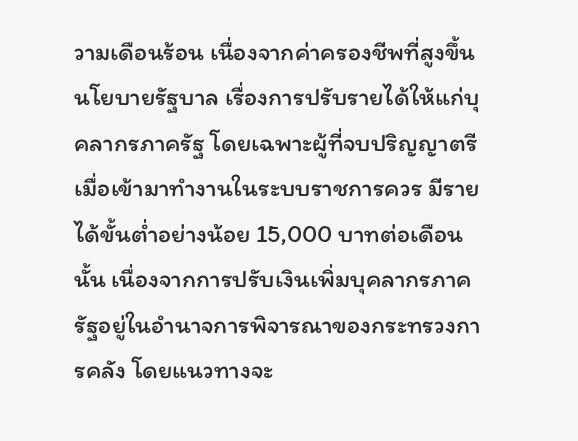วามเดือนร้อน เนื่องจากค่าครองชีพที่สูงขึ้น นโยบายรัฐบาล เรื่องการปรับรายได้ให้แก่บุคลากรภาครัฐ โดยเฉพาะผู้ที่จบปริญญาตรีเมื่อเข้ามาทำงานในระบบราชการควร มีรายได้ขั้นต่ำอย่างน้อย 15,000 บาทต่อเดือน นั้น เนื่องจากการปรับเงินเพิ่มบุคลากรภาครัฐอยู่ในอำนาจการพิจารณาของกระทรวงการคลัง โดยแนวทางจะ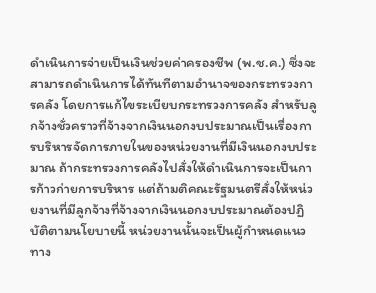ดำเนินการจ่ายเป็นเงินช่วยค่าครองชีพ (พ.ช.ค.) ซึ่งจะสามารถดำเนินการได้ทันทีตามอำนาจของกระทรวงการคลัง โดยการแก้ไขระเบียบกระทรวงการคลัง สำหรับลูกจ้างชั่วคราวที่จ้างจากเงินนอกงบประมาณเป็นเรื่องการบริหารจัดการภายในของหน่วยงานที่มีเงินนอกงบประมาณ ถ้ากระทรวงการคลังไปสั่งให้ดำเนินการจะเป็นการก้าวก่ายการบริหาร แต่ถ้ามติคณะรัฐมนตรีสั่งให้หน่วยงานที่มีลูกจ้างที่จ้างจากเงินนอกงบประมาณต้องปฏิบัติตามนโยบายนี้ หน่วยงานนั้นจะเป็นผู้กำหนดแนวทาง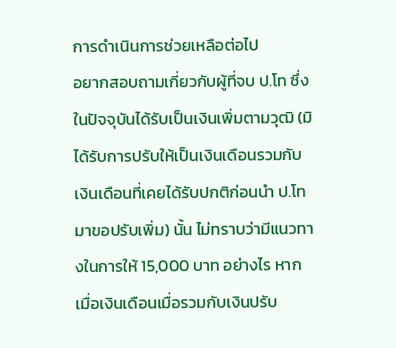การดำเนินการช่วยเหลือต่อไป
อยากสอบถามเกี่ยวกับผู้ที่จบ ป.โท ซึ่งในปัจจุบันได้รับเป็นเงินเพิ่มตามวุฒิ (มิได้รับการปรับให้เป็นเงินเดือนรวมกับเงินเดือนที่เคยได้รับปกติก่อนนำ ป.โท มาขอปรับเพิ่ม) นั้น ไม่ทราบว่ามีแนวทางในการให้ 15,000 บาท อย่างไร หากเมื่อเงินเดือนเมื่อรวมกับเงินปรับ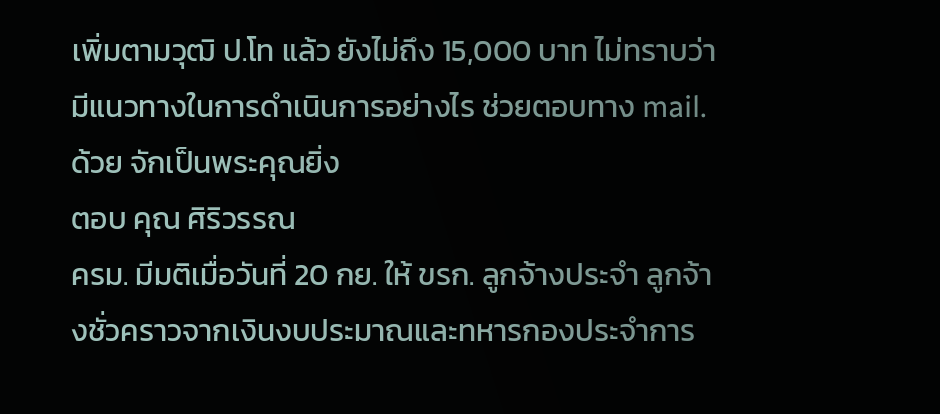เพิ่มตามวุฒิ ป.โท แล้ว ยังไม่ถึง 15,000 บาท ไม่ทราบว่ามีแนวทางในการดำเนินการอย่างไร ช่วยตอบทาง mail. ด้วย จักเป็นพระคุณยิ่ง
ตอบ คุณ ศิริวรรณ
ครม. มีมติเมื่อวันที่ 20 กย. ให้ ขรก. ลูกจ้างประจำ ลูกจ้างชั่วคราวจากเงินงบประมาณและทหารกองประจำการ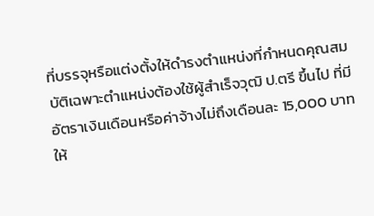ที่บรรจุหรือแต่งตั้งให้ดำรงตำแหน่งที่กำหนดคุณสมบัติเฉพาะตำแหน่งต้องใช้ผู้สำเร็จวุฒิ ป.ตรี ขึ้นไป ที่มีอัตราเงินเดือนหรือค่าจ้างไม่ถึงเดือนละ 15,000 บาท ให้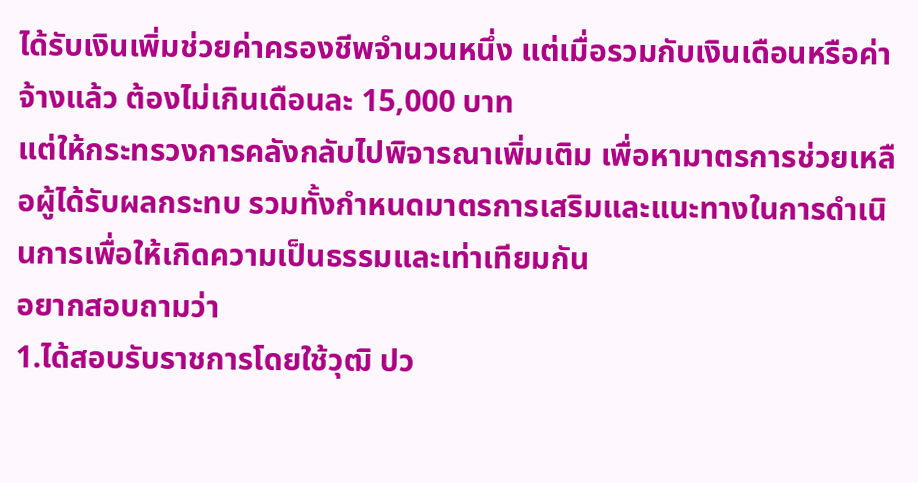ได้รับเงินเพิ่มช่วยค่าครองชีพจำนวนหนึ่ง แต่เมื่อรวมกับเงินเดือนหรือค่าจ้างแล้ว ต้องไม่เกินเดือนละ 15,000 บาท
แต่ให้กระทรวงการคลังกลับไปพิจารณาเพิ่มเติม เพื่อหามาตรการช่วยเหลือผู้ได้รับผลกระทบ รวมทั้งกำหนดมาตรการเสริมและแนะทางในการดำเนินการเพื่อให้เกิดความเป็นธรรมและเท่าเทียมกัน
อยากสอบถามว่า
1.ได้สอบรับราชการโดยใช้วุฒิ ปว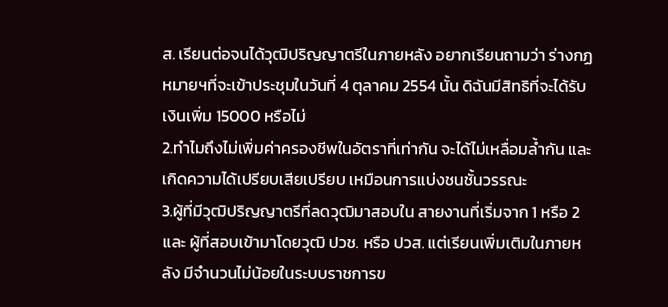ส. เรียนต่อจนได้วุฒิปริญญาตรีในภายหลัง อยากเรียนถามว่า ร่างกฏหมายฯที่จะเข้าประชุมในวันที่ 4 ตุลาคม 2554 นั้น ดิฉันมีสิทธิที่จะได้รับเงินเพิ่ม 15000 หรือไม่
2.ทำไมถึงไม่เพิ่มค่าครองชีพในอัตราที่เท่ากัน จะได้ไม่เหลื่อมล้ำกัน และเกิดความได้เปรียบเสียเปรียบ เหมือนการแบ่งชนชั้นวรรณะ
3.ผู้ที่มีวุฒิปริญญาตรีที่ลดวุฒิมาสอบใน สายงานที่เริ่มจาก 1 หรือ 2 และ ผู้ที่สอบเข้ามาโดยวุฒิ ปวช. หรือ ปวส. แต่เรียนเพิ่มเติมในภายหลัง มีจำนวนไม่น้อยในระบบราชการข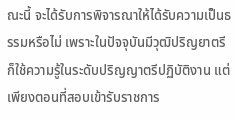ณะนี้ จะได้รับการพิจารณาให้ได้รับความเป็นธรรมหรือไม่ เพราะในปัจจุบันมีวุฒิปริญยาตรี ก็ใช้ความรู้ในระดับปริญญาตรีปฏิบัติงาน แต่เพียงตอนที่สอบเข้ารับราชการ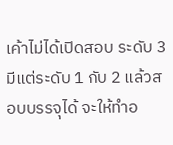เค้าไม่ได้เปิดสอบ ระดับ 3 มีแต่ระดับ 1 กับ 2 แล้วสอบบรรจุได้ จะให้ทำอ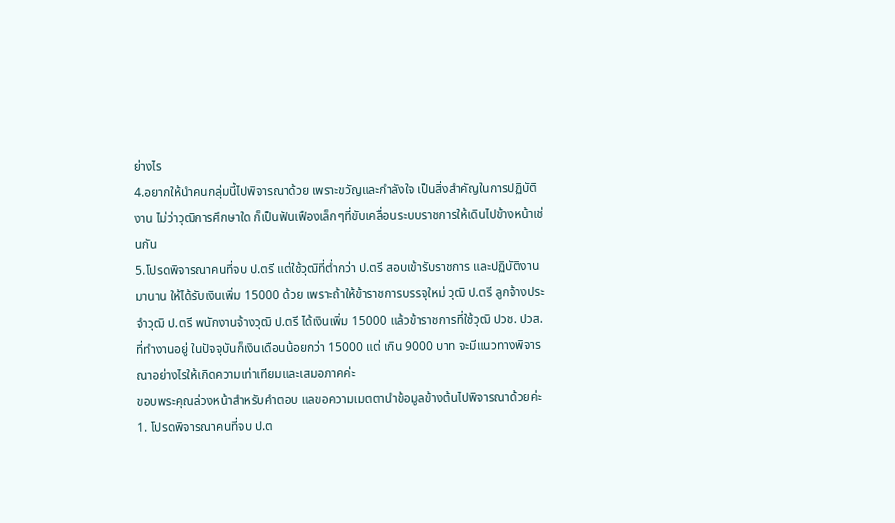ย่างไร
4.อยากให้นำคนกลุ่มนี้ไปพิจารณาด้วย เพราะขวัญและกำลังใจ เป็นสิ่งสำคัญในการปฏิบัติงาน ไม่ว่าวุฒิการศึกษาใด ก็เป็นฟันเฟืองเล็กๆที่ขับเคลื่อนระบบราชการให้เดินไปข้างหน้าเช่นกัน
5.โปรดพิจารณาคนที่จบ ป.ตรี แต่ใช้วุฒิที่ต่ำกว่า ป.ตรี สอบเข้ารับราชการ และปฏิบัติงานมานาน ให้ได้รับเงินเพิ่ม 15000 ด้วย เพราะถ้าให้ข้าราชการบรรจุใหม่ วุฒิ ป.ตรี ลูกจ้างประจำวุฒิ ป.ตรี พนักงานจ้างวุฒิ ป.ตรี ได้เงินเพิ่ม 15000 แล้วข้าราชการที่ใช้วุฒิ ปวช. ปวส. ที่ทำงานอยู่ ในปัจจุบันก็เงินเดือนน้อยกว่า 15000 แต่ เกิน 9000 บาท จะมีแนวทางพิจารณาอย่างไรให้เกิดความเท่าเทียมและเสมอภาคค่ะ
ขอบพระคุณล่วงหน้าสำหรับคำตอบ แลขอความเมตตานำข้อมูลข้างต้นไปพิจารณาด้วยค่ะ
1. โปรดพิจารณาคนที่จบ ป.ต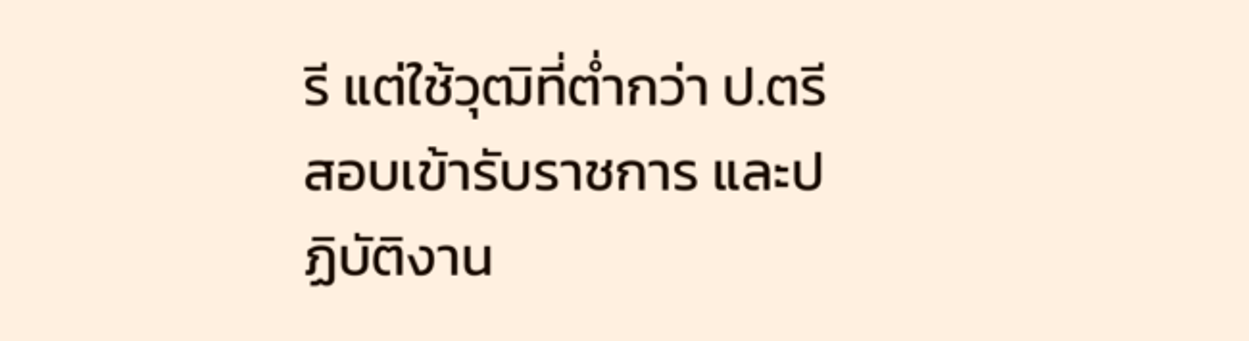รี แต่ใช้วุฒิที่ต่ำกว่า ป.ตรี สอบเข้ารับราชการ และปฏิบัติงาน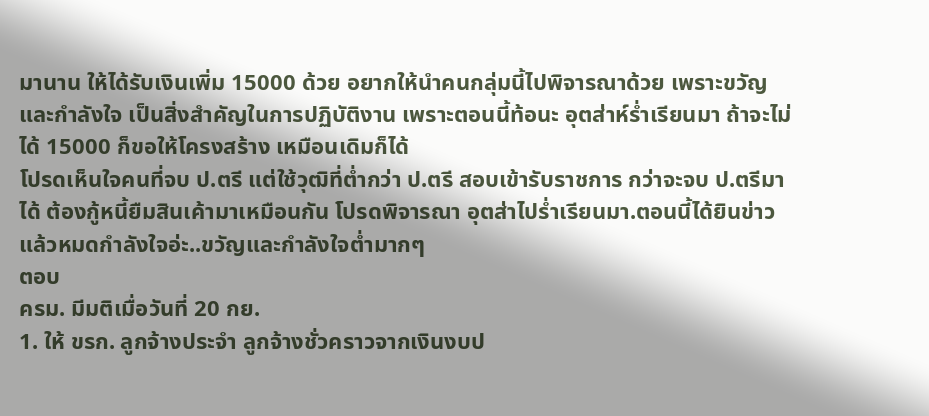มานาน ให้ได้รับเงินเพิ่ม 15000 ด้วย อยากให้นำคนกลุ่มนี้ไปพิจารณาด้วย เพราะขวัญและกำลังใจ เป็นสิ่งสำคัญในการปฏิบัติงาน เพราะตอนนี้ท้อนะ อุตส่าห์ร่ำเรียนมา ถ้าจะไม่ได้ 15000 ก็ขอให้โครงสร้าง เหมือนเดิมก็ได้
โปรดเห็นใจคนที่จบ ป.ตรี แต่ใช้วุฒิที่ต่ำกว่า ป.ตรี สอบเข้ารับราชการ กว่าจะจบ ป.ตรีมาได้ ต้องกู้หนี้ยืมสินเค้ามาเหมือนกัน โปรดพิจารณา อุตส่าไปร่ำเรียนมา.ตอนนี้ได้ยินข่าวแล้วหมดกำลังใจอ่ะ..ขวัญและกำลังใจต่ำมากๆ
ตอบ
ครม. มีมติเมื่อวันที่ 20 กย.
1. ให้ ขรก. ลูกจ้างประจำ ลูกจ้างชั่วคราวจากเงินงบป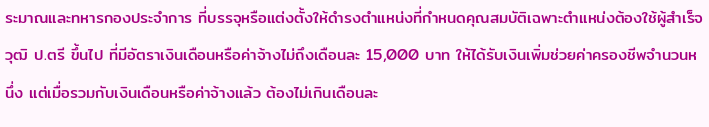ระมาณและทหารกองประจำการ ที่บรรจุหรือแต่งตั้งให้ดำรงตำแหน่งที่กำหนดคุณสมบัติเฉพาะตำแหน่งต้องใช้ผู้สำเร็จวุฒิ ป.ตรี ขึ้นไป ที่มีอัตราเงินเดือนหรือค่าจ้างไม่ถึงเดือนละ 15,000 บาท ให้ได้รับเงินเพิ่มช่วยค่าครองชีพจำนวนหนึ่ง แต่เมื่อรวมกับเงินเดือนหรือค่าจ้างแล้ว ต้องไม่เกินเดือนละ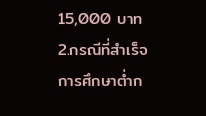15,000 บาท
2.กรณีที่สำเร็จการศึกษาต่ำก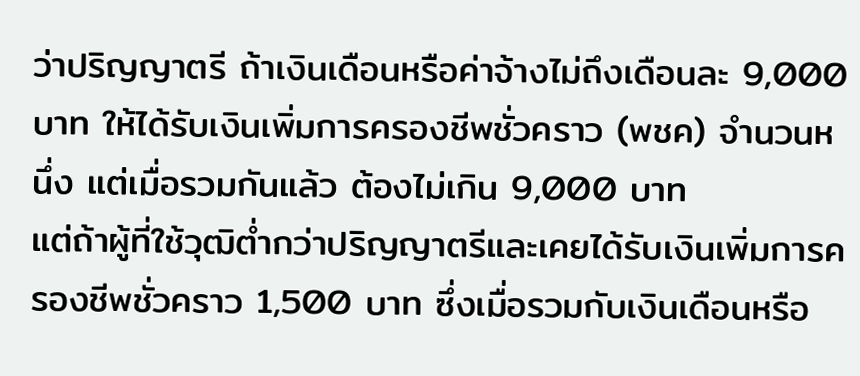ว่าปริญญาตรี ถ้าเงินเดือนหรือค่าจ้างไม่ถึงเดือนละ 9,000 บาท ให้ได้รับเงินเพิ่มการครองชีพชั่วคราว (พชค) จำนวนหนึ่ง แต่เมื่อรวมกันแล้ว ต้องไม่เกิน 9,000 บาท
แต่ถ้าผู้ที่ใช้วุฒิต่ำกว่าปริญญาตรีและเคยได้รับเงินเพิ่มการครองชีพชั่วคราว 1,500 บาท ซึ่งเมื่อรวมกับเงินเดือนหรือ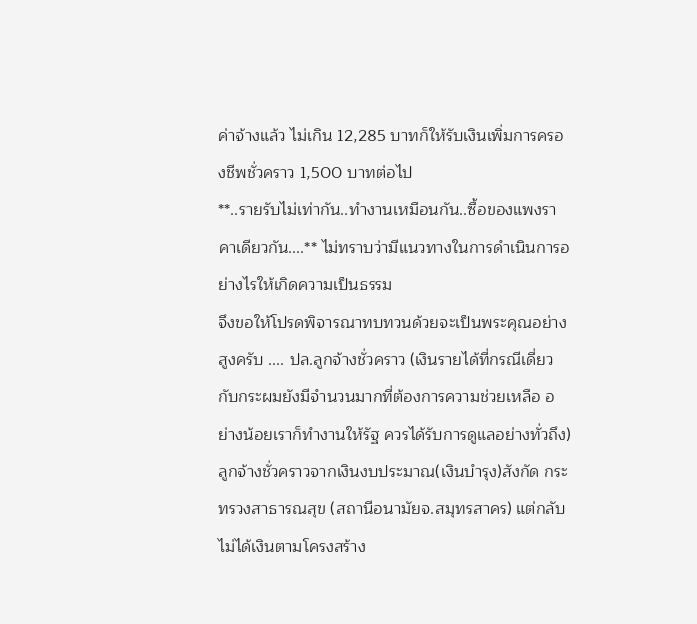ค่าจ้างแล้ว ไม่เกิน 12,285 บาทก็ให้รับเงินเพิ่มการครองชีพชั่วคราว 1,500 บาทต่อไป
**..รายรับไม่เท่ากัน..ทำงานเหมือนกัน..ซื้อของแพงราคาเดียวกัน....** ไม่ทราบว่ามีแนวทางในการดำเนินการอย่างไรให้เกิดความเป็นธรรม
จึงขอให้โปรดพิจารณาทบทวนด้วยจะเป็นพระคุณอย่างสูงครับ .... ปล.ลูกจ้างชั่วคราว (เงินรายได้ที่กรณีเดี่ยวกับกระผมยังมีจำนวนมากที่ต้องการความช่วยเหลือ อย่างน้อยเราก็ทำงานให้รัฐ ควรได้รับการดูแลอย่างทั่วถึง)
ลูกจ้างชั่วคราวจากเงินงบประมาณ(เงินบำรุง)สังกัด กระทรวงสาธารณสุข (สถานีอนามัยจ.สมุทรสาคร) แต่กลับไม่ได้เงินตามโครงสร้าง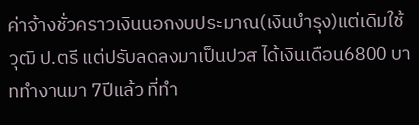ค่าจ้างชั่วคราวเงินนอกงบประมาณ(เงินบำรุง)แต่เดิมใช้วุฒิ ป.ตรี แต่ปรับลดลงมาเป็นปวส ได้เงินเดือน6800 บาททำงานมา 7ปีแล้ว ที่ทำ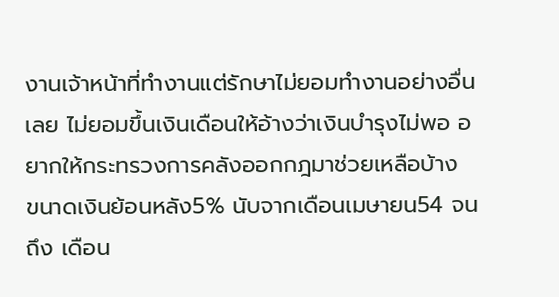งานเจ้าหน้าที่ทำงานแต่รักษาไม่ยอมทำงานอย่างอื่นเลย ไม่ยอมขึ้นเงินเดือนให้อ้างว่าเงินบำรุงไม่พอ อยากให้กระทรวงการคลังออกกฎมาช่วยเหลือบ้าง
ขนาดเงินย้อนหลัง5% นับจากเดือนเมษายน54 จนถึง เดือน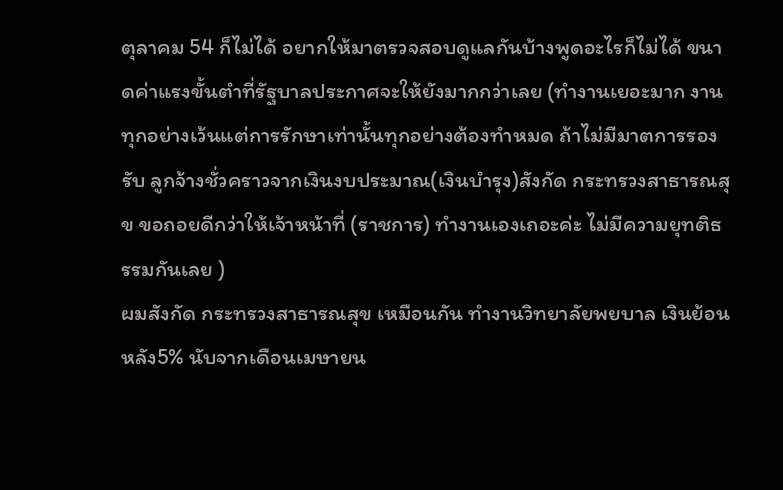ตุลาคม 54 ก็ไม่ได้ อยากให้มาตรวจสอบดูแลกันบ้างพูดอะไรก็ไม่ได้ ขนาดค่าแรงขั้นตำที่รัฐบาลประกาศจะให้ยังมากกว่าเลย (ทำงานเยอะมาก งานทุกอย่างเว้นแต่การรักษาเท่านั้นทุกอย่างต้องทำหมด ถ้าไม่มีมาตการรองรับ ลูกจ้างชั่วคราวจากเงินงบประมาณ(เงินบำรุง)สังกัด กระทรวงสาธารณสุข ขอถอยดีกว่าให้เจ้าหน้าที่ (ราชการ) ทำงานเองเถอะค่ะ ไม่มีความยุทติธรรมกันเลย )
ผมสังกัด กระทรวงสาธารณสุข เหมือนกัน ทำงานวิทยาลัยพยบาล เงินย้อนหลัง5% นับจากเดือนเมษายน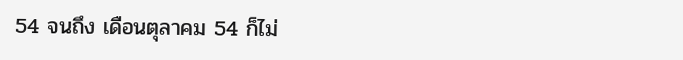54 จนถึง เดือนตุลาคม 54 ก็ไม่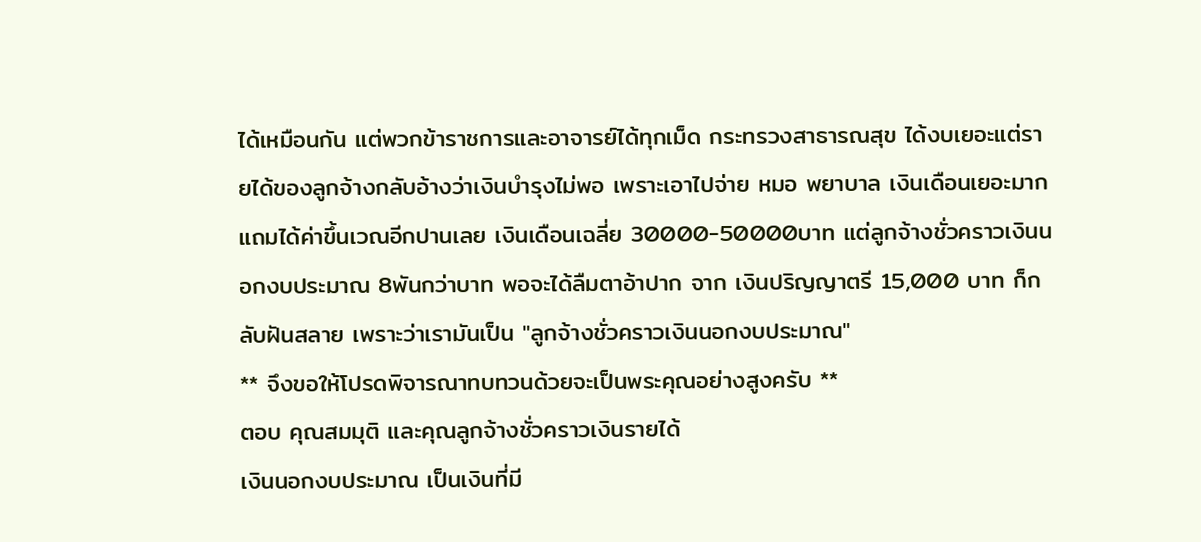ได้เหมือนกัน แต่พวกข้าราชการและอาจารย์ได้ทุกเม็ด กระทรวงสาธารณสุข ได้งบเยอะแต่รายได้ของลูกจ้างกลับอ้างว่าเงินบำรุงไม่พอ เพราะเอาไปจ่าย หมอ พยาบาล เงินเดือนเยอะมากแถมได้ค่าขึ้นเวณอีกปานเลย เงินเดือนเฉลี่ย 30000-50000บาท แต่ลูกจ้างชั่วคราวเงินนอกงบประมาณ 8พันกว่าบาท พอจะได้ลืมตาอ้าปาก จาก เงินปริญญาตรี 15,000 บาท ก็กลับฝันสลาย เพราะว่าเรามันเป็น "ลูกจ้างชั่วคราวเงินนอกงบประมาณ"
** จึงขอให้โปรดพิจารณาทบทวนด้วยจะเป็นพระคุณอย่างสูงครับ **
ตอบ คุณสมมุติ และคุณลูกจ้างชั่วคราวเงินรายได้
เงินนอกงบประมาณ เป็นเงินที่มี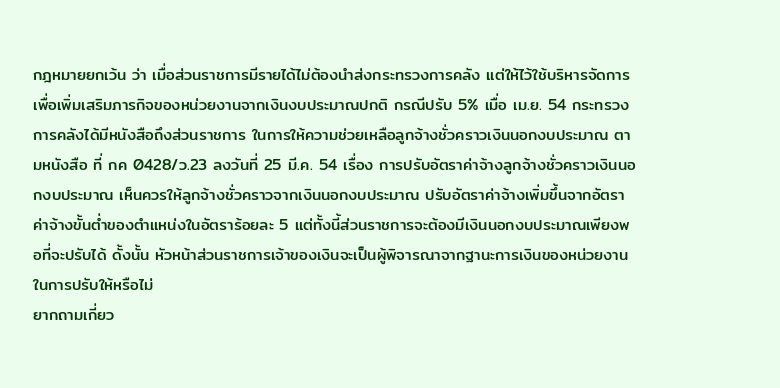กฎหมายยกเว้น ว่า เมื่อส่วนราชการมีรายได้ไม่ต้องนำส่งกระทรวงการคลัง แต่ให้ไว้ใช้บริหารจัดการเพื่อเพิ่มเสริมภารกิจของหน่วยงานจากเงินงบประมาณปกติ กรณีปรับ 5% เมื่อ เม.ย. 54 กระทรวงการคลังได้มีหนังสือถึงส่วนราชการ ในการให้ความช่วยเหลือลูกจ้างชั่วคราวเงินนอกงบประมาณ ตามหนังสือ ที่ กค 0428/ว.23 ลงวันที่ 25 มี.ค. 54 เรื่อง การปรับอัตราค่าจ้างลูกจ้างชั่วคราวเงินนอกงบประมาณ เห็นควรให้ลูกจ้างชั่วคราวจากเงินนอกงบประมาณ ปรับอัตราค่าจ้างเพิ่มขึ้นจากอัตราค่าจ้างขั้นต่ำของตำแหน่งในอัตราร้อยละ 5 แต่ทั้งนี้ส่วนราชการจะต้องมีเงินนอกงบประมาณเพียงพอที่จะปรับได้ ดั้งนั้น หัวหน้าส่วนราชการเจ้าของเงินจะเป็นผู้พิจารณาจากฐานะการเงินของหน่วยงานในการปรับให้หรือไม่
ยากถามเกี่ยว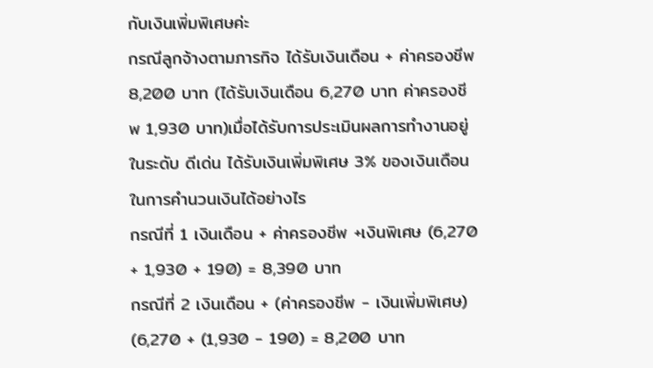กับเงินเพิ่มพิเศษค่ะ
กรณีลูกจ้างตามภารกิจ ได้รับเงินเดือน + ค่าครองชีพ 8,200 บาท (ได้รับเงินเดือน 6,270 บาท ค่าครองชีพ 1,930 บาท)เมื่อได้รับการประเมินผลการทำงานอยู่ในระดับ ดีเด่น ได้รับเงินเพิ่มพิเศษ 3% ของเงินเดือน
ในการคำนวนเงินได้อย่างไร
กรณีที่ 1 เงินเดือน + ค่าครองชีพ +เงินพิเศษ (6,270 + 1,930 + 190) = 8,390 บาท
กรณีที่ 2 เงินเดือน + (ค่าครองชีพ - เงินเพิ่มพิเศษ) (6,270 + (1,930 - 190) = 8,200 บาท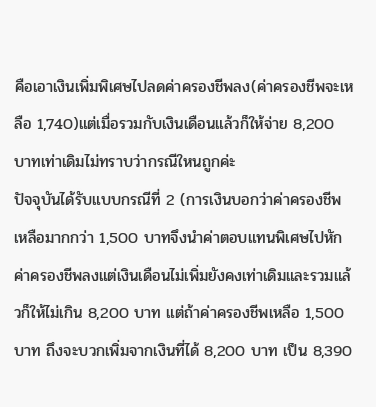คือเอาเงินเพิ่มพิเศษไปลดค่าครองชีพลง(ค่าครองชีพจะเหลือ 1,740)แต่เมื่อรวมกับเงินเดือนแล้วก็ให้จ่าย 8,200 บาทเท่าเดิมไม่ทราบว่ากรณีใหนถูกค่ะ
ปัจจุบันได้รับแบบกรณีที่ 2 (การเงินบอกว่าค่าครองชีพเหลือมากกว่า 1,500 บาทจึงนำค่าตอบแทนพิเศษไปหักค่าครองชีพลงแต่เงินเดือนไม่เพิ่มยังคงเท่าเดิมและรวมแล้วก็ให้ไม่เกิน 8,200 บาท แต่ถ้าค่าครองชีพเหลือ 1,500 บาท ถึงจะบวกเพิ่มจากเงินที่ได้ 8,200 บาท เป็น 8,390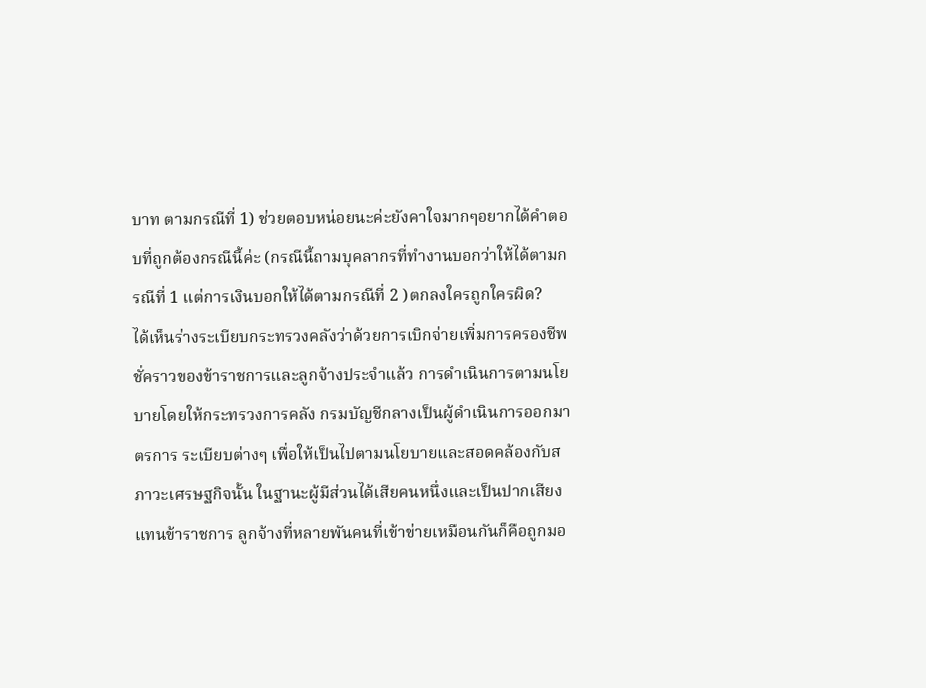บาท ตามกรณีที่ 1) ช่วยตอบหน่อยนะค่ะยังคาใจมากๆอยากได้คำตอบที่ถูกต้องกรณีนี้ค่ะ (กรณีนี้ถามบุคลากรที่ทำงานบอกว่าให้ได้ตามกรณีที่ 1 แต่การเงินบอกให้ได้ตามกรณีที่ 2 )ตกลงใครถูกใครผิด?
ได้เห็นร่างระเบียบกระทรวงคลังว่าด้วยการเบิกจ่ายเพิ่มการครองชีพชั่คราวของข้าราชการและลูกจ้างประจำแล้ว การดำเนินการตามนโยบายโดยให้กระทรวงการคลัง กรมบัญชีกลางเป็นผู้ดำเนินการออกมาตรการ ระเบียบต่างๆ เพื่อให้เป็นไปตามนโยบายและสอดคล้องกับสภาวะเศรษฐกิจนั้น ในฐานะผู้มีส่วนได้เสียคนหนึ่งและเป็นปากเสียงแทนข้าราชการ ลูกจ้างที่หลายพันคนที่เข้าข่ายเหมือนกันก็คือถูกมอ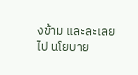งข้าม และละเลยไป นโยบาย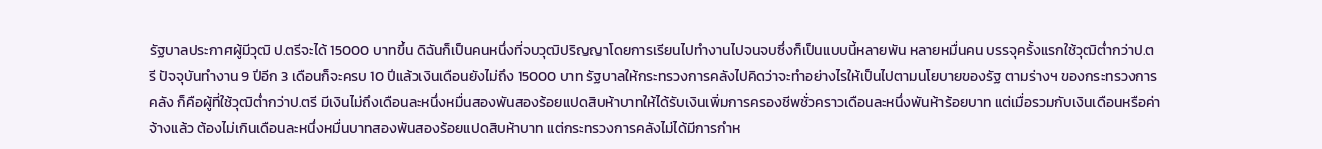รัฐบาลประกาศผู้มีวุฒิ ป.ตรีจะได้ 15000 บาทขึ้น ดิฉันก็เป็นคนหนึ่งที่จบวุฒิปริญญาโดยการเรียนไปทำงานไปจนจบซึ่งก็เป็นแบบนี้หลายพัน หลายหมื่นคน บรรจุครั้งแรกใช้วุฒิต่ำกว่าป.ตรี ปัจจุบันทำงาน 9 ปีอีก 3 เดือนก็จะครบ 10 ปีแล้วเงินเดือนยังไม่ถึง 15000 บาท รัฐบาลให้กระทรวงการคลังไปคิดว่าจะทำอย่างไรให้เป็นไปตามนโยบายของรัฐ ตามร่างฯ ของกระทรวงการคลัง ก็คือผู้ที่ใช้วุฒิต่ำกว่าป.ตรี มีเงินไม่ถึงเดือนละหนึ่งหมื่นสองพันสองร้อยแปดสิบห้าบาทให้ได้รับเงินเพิ่มการครองชีพชั่วคราวเดือนละหนึ่งพันห้าร้อยบาท แต่เมื่อรวมกับเงินเดือนหรือค่าจ้างแล้ว ต้องไม่เกินเดือนละหนึ่งหมื่นบาทสองพันสองร้อยแปดสิบห้าบาท แต่กระทรวงการคลังไม่ได้มีการกำห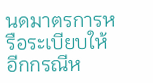นดมาตรการหรือระเบียบให้อีกกรณีห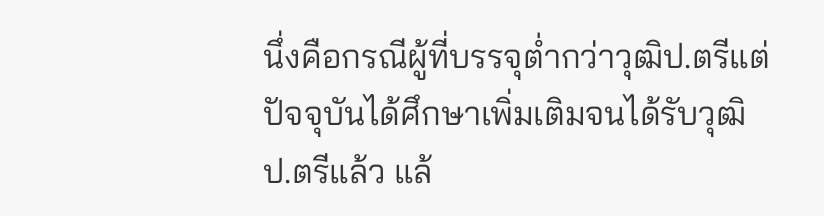นึ่งคือกรณีผู้ที่บรรจุต่ำกว่าวุฒิป.ตรีแต่ปัจจุบันได้ศึกษาเพิ่มเติมจนได้รับวุฒิป.ตรีแล้ว แล้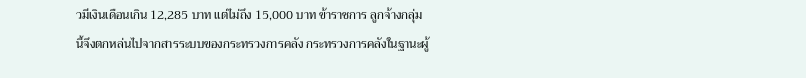วมีเงินเดือนเกิน 12,285 บาท แต่ไม่ถึง 15,000 บาท ข้าราชการ ลูกจ้างกลุ่มนี้จึงตกหล่นไปจากสารระบบของกระทรวงการคลัง กระทรวงการคลังในฐานะผู้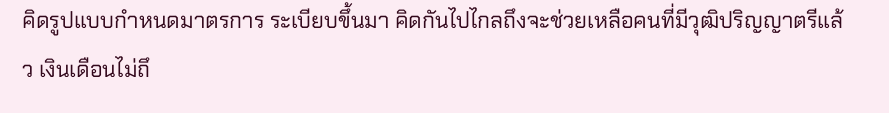คิดรูปแบบกำหนดมาตรการ ระเบียบขึ้นมา คิดกันไปไกลถึงจะช่วยเหลือคนที่มีวุฒิปริญญาตรีแล้ว เงินเดือนไม่ถึ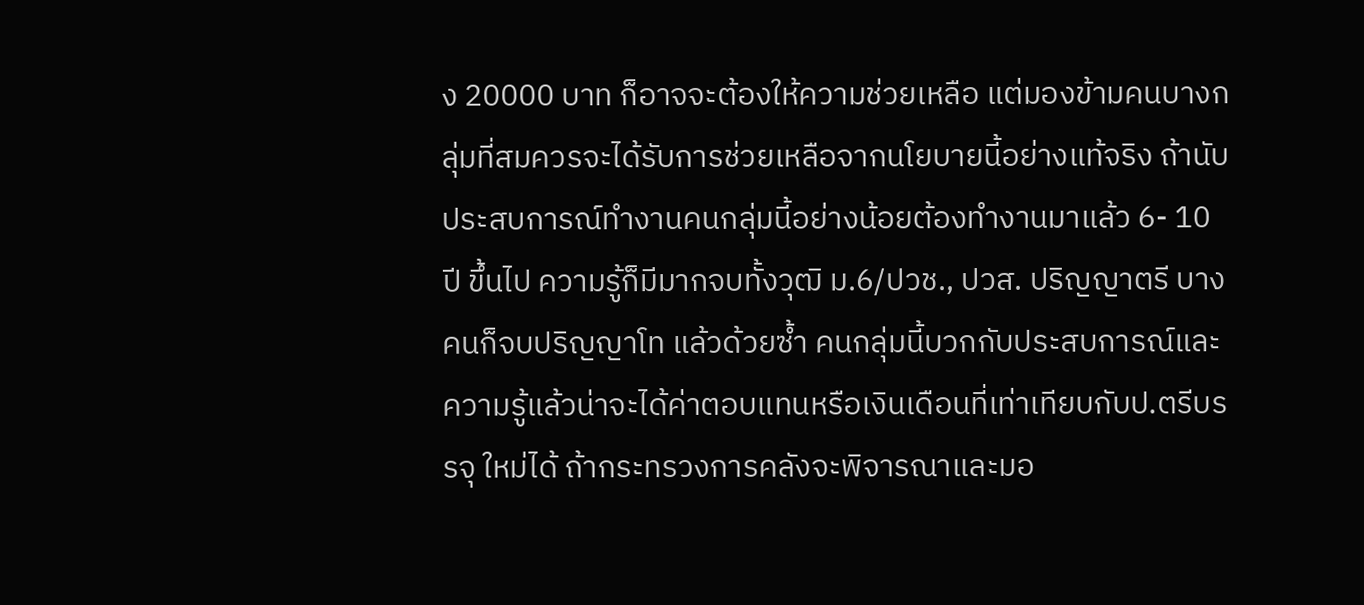ง 20000 บาท ก็อาจจะต้องให้ความช่วยเหลือ แต่มองข้ามคนบางกลุ่มที่สมควรจะได้รับการช่วยเหลือจากนโยบายนี้อย่างแท้จริง ถ้านับประสบการณ์ทำงานคนกลุ่มนี้อย่างน้อยต้องทำงานมาแล้ว 6- 10 ปี ขึ้นไป ความรู้ก็มีมากจบทั้งวุฒิ ม.6/ปวช., ปวส. ปริญญาตรี บางคนก็จบปริญญาโท แล้วด้วยซ้ำ คนกลุ่มนี้บวกกับประสบการณ์และความรู้แล้วน่าจะได้ค่าตอบแทนหรือเงินเดือนที่เท่าเทียบกับป.ตรีบรรจุ ใหม่ได้ ถ้ากระทรวงการคลังจะพิจารณาและมอ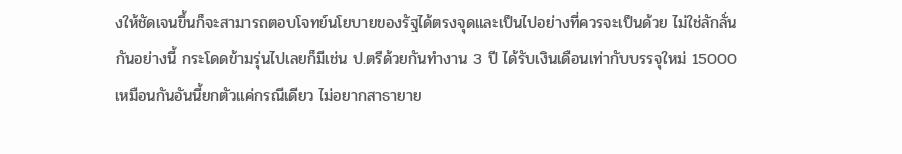งให้ชัดเจนขึ้นก็จะสามารถตอบโจทย์นโยบายของรัฐได้ตรงจุดและเป็นไปอย่างที่ควรจะเป็นด้วย ไม่ใช่ลักลั่นกันอย่างนี้ กระโดดข้ามรุ่นไปเลยก็มีเช่น ป.ตรีด้วยกันทำงาน 3 ปี ได้รับเงินเดือนเท่ากับบรรจุใหม่ 15000 เหมือนกันอันนี้ยกตัวแค่กรณีเดียว ไม่อยากสาธายาย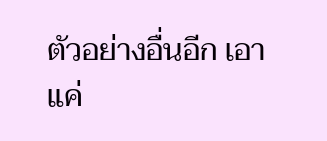ตัวอย่างอื่นอีก เอาแค่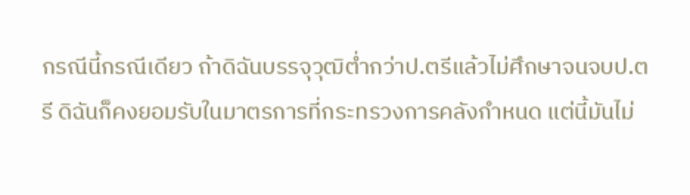กรณีนี้กรณีเดียว ถ้าดิฉันบรรจุวุฒิต่ำกว่าป.ตรีแล้วไม่ศึกษาจนจบป.ตรี ดิฉันก็คงยอมรับในมาตรการที่กระทรวงการคลังกำหนด แต่นี้มันไม่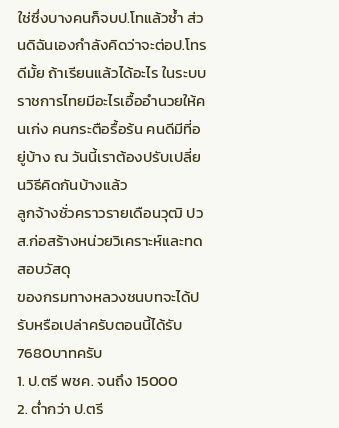ใช่ซึ่งบางคนก็จบป.โทแล้วซ้ำ ส่วนดิฉันเองกำลังคิดว่าจะต่อป.โทรดีมั้ย ถ้าเรียนแล้วได้อะไร ในระบบราชการไทยมีอะไรเอื้ออำนวยให้คนเก่ง คนกระตือรื้อร้น คนดีมีที่อยู่บ้าง ณ วันนี้เราต้องปรับเปลี่ยนวิธีคิดกันบ้างแล้ว
ลูกจ้างชั่วคราวรายเดือนวุฒิ ปวส.ก่อสร้างหน่วยวิเคราะห์และทดสอบวัสดุ
ของกรมทางหลวงชนบทจะได้ปรับหรือเปล่าครับตอนนี้ได้รับ7680บาทครับ
1. ป.ตรี พชค. จนถึง 15000
2. ต่ำกว่า ป.ตรี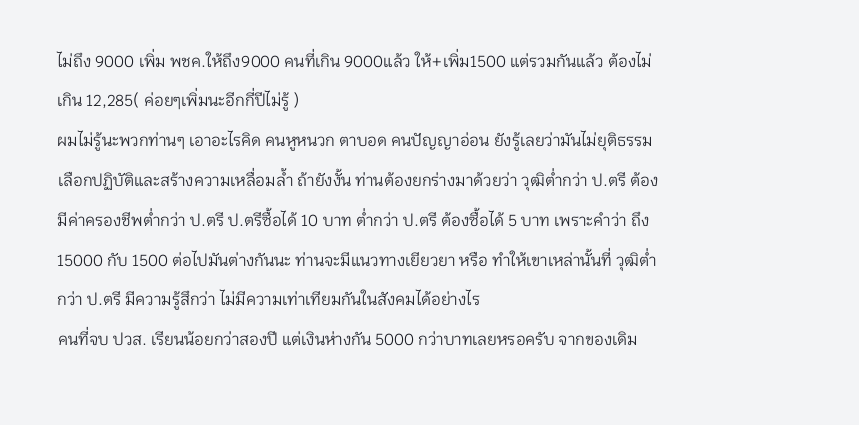ไม่ถึง 9000 เพิ่ม พชค.ให้ถึง9000 คนที่เกิน 9000แล้ว ให้+เพิ่ม1500 แต่รวมกันแล้ว ต้องไม่เกิน 12,285( ค่อยๆเพิ่มนะอีกกี่ปีไม่รู้ )
ผมไม่รู้นะพวกท่านๆ เอาอะไรคิด คนหูหนวก ตาบอด คนปัญญาอ่อน ยังรู้เลยว่ามันไม่ยุติธรรม เลือกปฏิบัติและสร้างความเหลื่อมล้ำ ถ้ายังงั้น ท่านต้องยกร่างมาด้วยว่า วุฒิต่ำกว่า ป.ตรี ต้องมีค่าครองชีพต่ำกว่า ป.ตรี ป.ตรีซื้อได้ 10 บาท ต่ำกว่า ป.ตรี ต้องซื้อได้ 5 บาท เพราะคำว่า ถึง 15000 กับ 1500 ต่อไปมันต่างกันนะ ท่านจะมีแนวทางเยียวยา หรือ ทำให้เขาเหล่านั้นที่ วุฒิต่ำกว่า ป.ตรี มีความรู้สึกว่า ไม่มีความเท่าเทียมกันในสังคมได้อย่างไร
คนที่จบ ปวส. เรียนน้อยกว่าสองปี แต่เงินห่างกัน 5000 กว่าบาทเลยหรอครับ จากของเดิม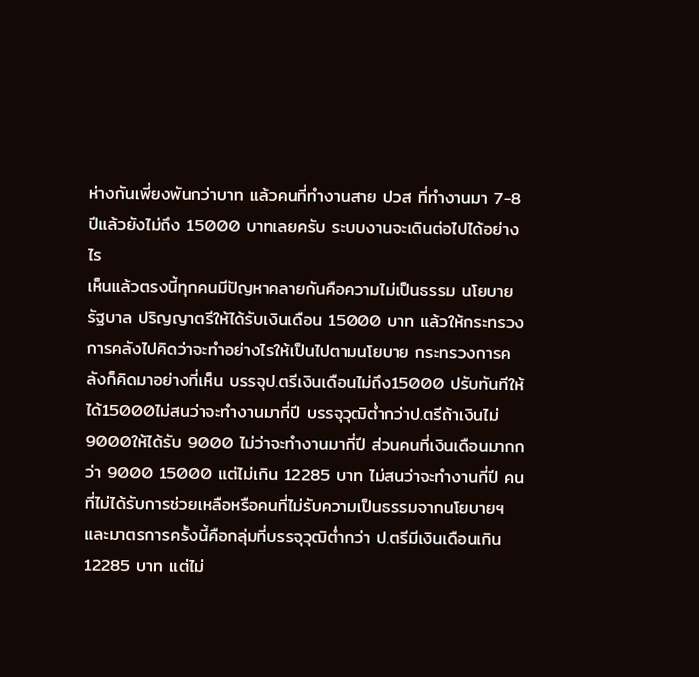ห่างกันเพี่ยงพันกว่าบาท แล้วคนที่ทำงานสาย ปวส ที่ทำงานมา 7-8 ปีแล้วยังไม่ถึง 15000 บาทเลยครับ ระบบงานจะเดินต่อไปได้อย่างไร
เห็นแล้วตรงนี้ทุกคนมีปัญหาคลายกันคือความไม่เป็นธรรม นโยบายรัฐบาล ปริญญาตรีให้ได้รับเงินเดือน 15000 บาท แล้วให้กระทรวงการคลังไปคิดว่าจะทำอย่างไรให้เป็นไปตามนโยบาย กระทรวงการคลังก็คิดมาอย่างที่เห็น บรรจุป.ตรีเงินเดือนไม่ถึง15000 ปรับทันทีให้ได้15000ไม่สนว่าจะทำงานมากี่ปี บรรจุวุฒิต่ำกว่าป.ตรีถ้าเงินไม่9000ให้ได้รับ 9000 ไม่ว่าจะทำงานมากี่ปี ส่วนคนที่เงินเดือนมากกว่า 9000 15000 แต่ไม่เกิน 12285 บาท ไม่สนว่าจะทำงานกี่ปี คนที่ไม่ได้รับการช่วยเหลือหรือคนที่ไม่รับความเป็นธรรมจากนโยบายฯ และมาตรการครั้งนี้คือกลุ่มที่บรรจุวุฒิต่ำกว่า ป.ตรีมีเงินเดือนเกิน 12285 บาท แต่ไม่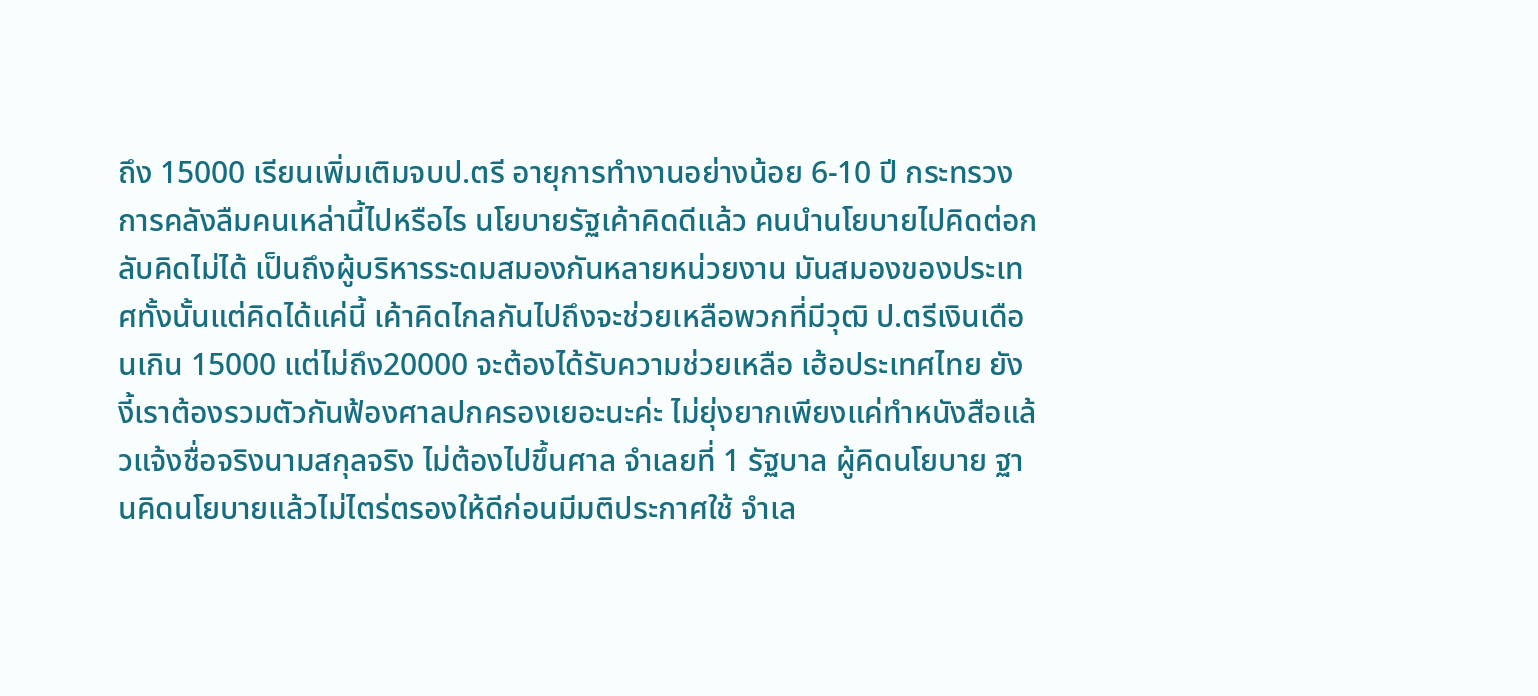ถึง 15000 เรียนเพิ่มเติมจบป.ตรี อายุการทำงานอย่างน้อย 6-10 ปี กระทรวงการคลังลืมคนเหล่านี้ไปหรือไร นโยบายรัฐเค้าคิดดีแล้ว คนนำนโยบายไปคิดต่อกลับคิดไม่ได้ เป็นถึงผู้บริหารระดมสมองกันหลายหน่วยงาน มันสมองของประเทศทั้งนั้นแต่คิดได้แค่นี้ เค้าคิดไกลกันไปถึงจะช่วยเหลือพวกที่มีวุฒิ ป.ตรีเงินเดือนเกิน 15000 แต่ไม่ถึง20000 จะต้องได้รับความช่วยเหลือ เฮ้อประเทศไทย ยังงี้เราต้องรวมตัวกันฟ้องศาลปกครองเยอะนะค่ะ ไม่ยุ่งยากเพียงแค่ทำหนังสือแล้วแจ้งชื่อจริงนามสกุลจริง ไม่ต้องไปขึ้นศาล จำเลยที่ 1 รัฐบาล ผู้คิดนโยบาย ฐานคิดนโยบายแล้วไม่ไตร่ตรองให้ดีก่อนมีมติประกาศใช้ จำเล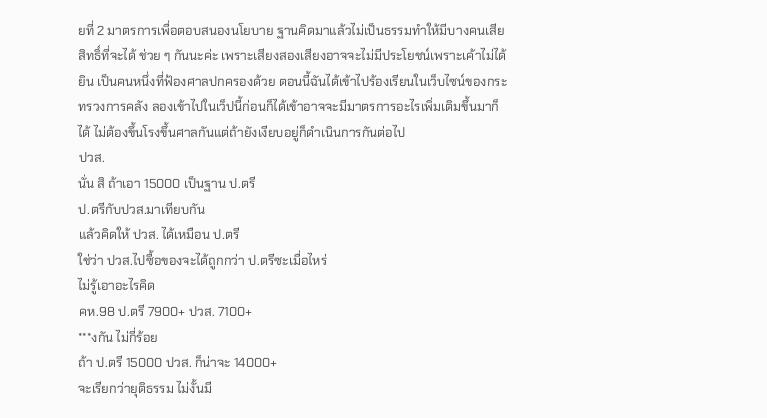ยที่ 2 มาตรการเพื่อตอบสนองนโยบาย ฐานคิดมาแล้วไม่เป็นธรรมทำให้มีบางคนเสียสิทธิ์ที่จะได้ ช่วย ๆ กันนะค่ะ เพราะเสียงสองเสียงอาจจะไม่มีประโยชน์เพราะเค้าไม่ได้ยิน เป็นคนหนึ่งที่ฟ้องศาลปกครองด้วย ตอนนี้ฉันได้เข้าไปร้องเรียนในเว็บไซน์ของกระทรวงการคลัง ลองเข้าไปในเว็ปนี้ก่อนก็ได้เข้าอาจจะมีมาตรการอะไรเพิ่มเติมขึ้นมาก็ได้ ไม่ต้องขึ้นโรงขึ้นศาลกันแต่ถ้ายังเงียบอยู่ก็ดำเนินการกันต่อไป
ปวส.
นั่น สิ ถ้าเอา 15000 เป็นฐาน ป.ตรี
ป.ตรีกับปวส.มาเทียบกัน
แล้วคิดให้ ปวส. ได้เหมือน ป.ตรี
ใช่ว่า ปวส.ไปซื้อของจะได้ถูกกว่า ป.ตรีซะเมื่อไหร่
ไม่รู้เอาอะไรคิด
คห.98 ป.ตรี 7900+ ปวส. 7100+
***งกัน ไม่กี่ร้อย
ถ้า ป.ตรี 15000 ปวส. ก็น่าจะ 14000+
จะเรียกว่ายุติธรรม ไม่งั้นมี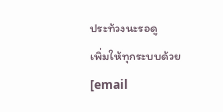ประท้วงนะรอดู
เพิ่มให้ทุกระบบด้วย
[email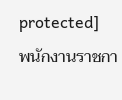protected]
พนักงานราชกา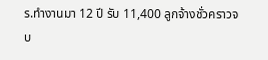ร.ทำงานมา 12 ปี รับ 11,400 ลูกจ้างชั่วคราวจบ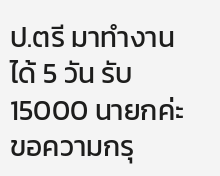ป.ตรี มาทำงานได้ 5 วัน รับ 15000 นายกค่ะขอความกรุ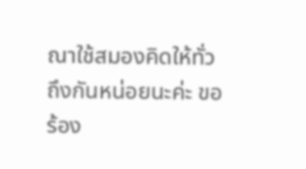ณาใช้สมองคิดให้ทั่วถึงกันหน่อยนะค่ะ ขอร้อง